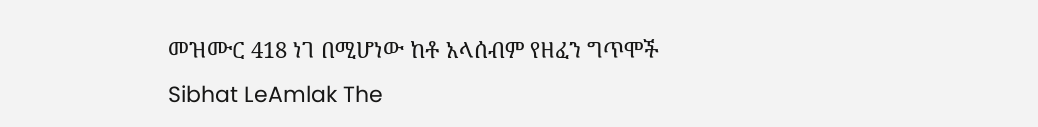መዝሙር 418 ነገ በሚሆነው ከቶ አላሰብም የዘፈን ግጥሞች
Sibhat LeAmlak The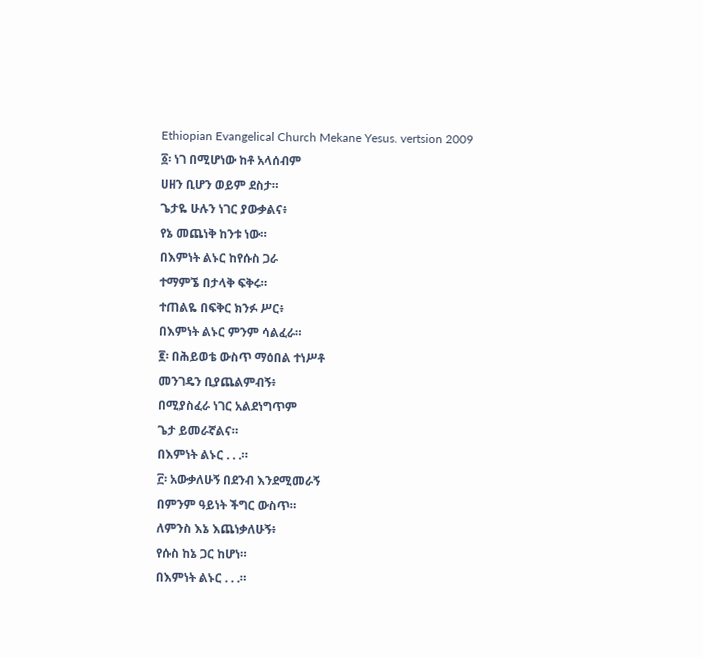Ethiopian Evangelical Church Mekane Yesus. vertsion 2009
፩፡ ነገ በሚሆነው ከቶ አላሰብም
ሀዘን ቢሆን ወይም ደስታ።
ጌታዬ ሁሉን ነገር ያውቃልና፥
የኔ መጨነቅ ከንቱ ነው።
በእምነት ልኑር ከየሱስ ጋራ
ተማምኜ በታላቅ ፍቅሩ።
ተጠልዬ በፍቅር ክንፉ ሥር፥
በእምነት ልኑር ምንም ሳልፈራ።
፪፡ በሕይወቴ ውስጥ ማዕበል ተነሥቶ
መንገዴን ቢያጨልምብኝ፥
በሚያስፈራ ነገር አልደነግጥም
ጌታ ይመራኛልና።
በእምነት ልኑር . . .።
፫፡ አውቃለሁኝ በደንብ እንደሚመራኝ
በምንም ዓይነት ችግር ውስጥ።
ለምንስ እኔ እጨነቃለሁኝ፥
የሱስ ከኔ ጋር ከሆነ።
በእምነት ልኑር . . .።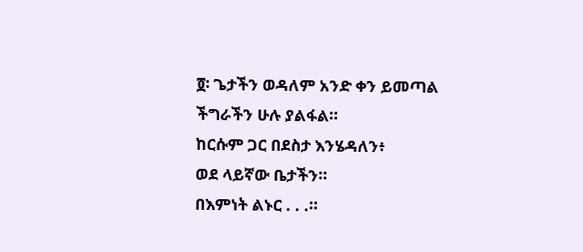፬፡ ጌታችን ወዳለም አንድ ቀን ይመጣል
ችግራችን ሁሉ ያልፋል።
ከርሱም ጋር በደስታ እንሄዳለን፥
ወደ ላይኛው ቤታችን።
በእምነት ልኑር . . .።